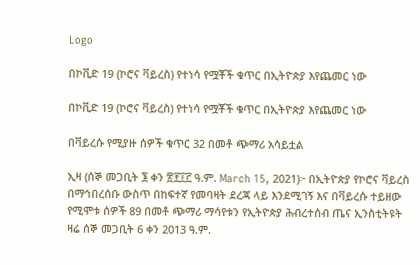Logo

በኮቪድ 19 (ኮሮና ቫይረስ) የተነሳ የሟቾች ቁጥር በኢትዮጵያ እየጨመር ነው

በኮቪድ 19 (ኮሮና ቫይረስ) የተነሳ የሟቾች ቁጥር በኢትዮጵያ እየጨመር ነው

በቫይረሱ የሚያዙ ሰዎች ቁጥር 32 በመቶ ጭማሪ አሳይቷል

ኢዛ (ሰኞ መጋቢት ፮ ቀን ፳፻፲፫ ዓ.ም. March 15, 2021)፦ በኢትዮጵያ የኮሮና ቫይረስ በማኅበረሰቡ ውስጥ በከፍተኛ የመባዛት ደረጃ ላይ እንደሚገኝ እና በቫይረሱ ተይዘው የሚሞቱ ሰዎች 89 በመቶ ጭማሪ ማሳየቱን የኢትዮጵያ ሕብረተሰብ ጤና ኢንስቲትዩት ዛሬ ሰኞ መጋቢት 6 ቀን 2013 ዓ.ም.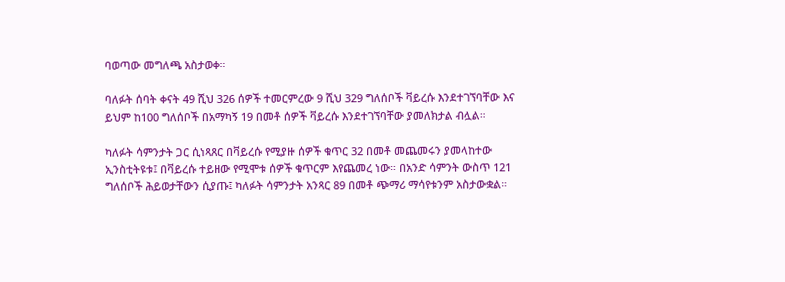ባወጣው መግለጫ አስታወቀ።

ባለፉት ሰባት ቀናት 49 ሺህ 326 ሰዎች ተመርምረው 9 ሺህ 329 ግለሰቦች ቫይረሱ እንደተገኘባቸው እና ይህም ከ100 ግለሰቦች በአማካኝ 19 በመቶ ሰዎች ቫይረሱ እንደተገኘባቸው ያመለክታል ብሏል።

ካለፉት ሳምንታት ጋር ሲነጻጸር በቫይረሱ የሚያዙ ሰዎች ቁጥር 32 በመቶ መጨመሩን ያመላከተው ኢንስቲትዩቱ፤ በቫይረሱ ተይዘው የሚሞቱ ሰዎች ቁጥርም እየጨመረ ነው። በአንድ ሳምንት ውስጥ 121 ግለሰቦች ሕይወታቸውን ሲያጡ፤ ካለፉት ሳምንታት አንጻር 89 በመቶ ጭማሪ ማሳየቱንም አስታውቋል።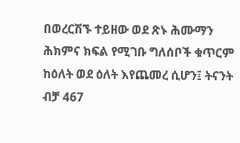በወረርሽኙ ተይዘው ወደ ጽኑ ሕሙማን ሕክምና ክፍል የሚገቡ ግለሰቦች ቁጥርም ከዕለት ወደ ዕለት እየጨመረ ሲሆን፤ ትናንት ብቻ 467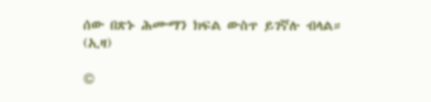ሰው በጽኑ ሕሙማን ክፍል ውስጥ ይገኛሉ ብላል። (ኢዛ)

©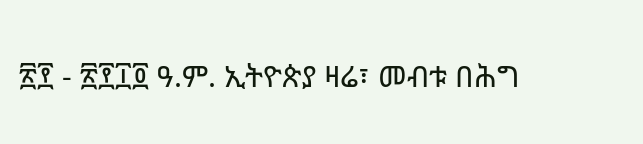፳፻ - ፳፻፲፬ ዓ.ም. ኢትዮጵያ ዛሬ፣ መብቱ በሕግ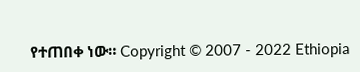የተጠበቀ ነው። Copyright © 2007 - 2022 Ethiopia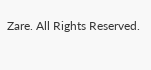Zare. All Rights Reserved.